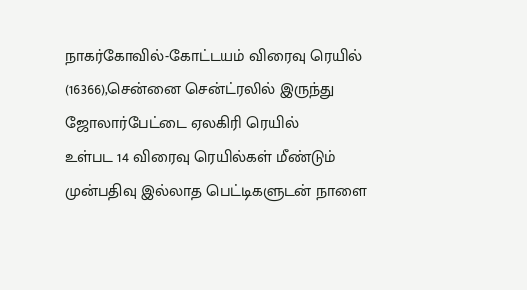நாகர்கோவில்-கோட்டயம் விரைவு ரெயில் (16366),சென்னை சென்ட்ரலில் இருந்து ஜோலார்பேட்டை ஏலகிரி ரெயில்
உள்பட 14 விரைவு ரெயில்கள் மீண்டும் முன்பதிவு இல்லாத பெட்டிகளுடன் நாளை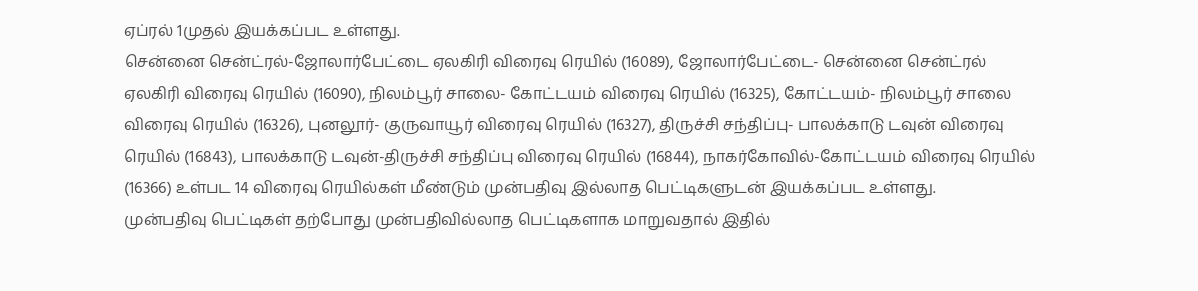ஏப்ரல் 1முதல் இயக்கப்பட உள்ளது.
சென்னை சென்ட்ரல்-ஜோலார்பேட்டை ஏலகிரி விரைவு ரெயில் (16089), ஜோலார்பேட்டை- சென்னை சென்ட்ரல் ஏலகிரி விரைவு ரெயில் (16090), நிலம்பூர் சாலை- கோட்டயம் விரைவு ரெயில் (16325), கோட்டயம்- நிலம்பூர் சாலை விரைவு ரெயில் (16326), புனலூர்- குருவாயூர் விரைவு ரெயில் (16327), திருச்சி சந்திப்பு- பாலக்காடு டவுன் விரைவு ரெயில் (16843), பாலக்காடு டவுன்-திருச்சி சந்திப்பு விரைவு ரெயில் (16844), நாகர்கோவில்-கோட்டயம் விரைவு ரெயில் (16366) உள்பட 14 விரைவு ரெயில்கள் மீண்டும் முன்பதிவு இல்லாத பெட்டிகளுடன் இயக்கப்பட உள்ளது.
முன்பதிவு பெட்டிகள் தற்போது முன்பதிவில்லாத பெட்டிகளாக மாறுவதால் இதில்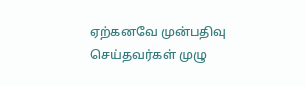ஏற்கனவே முன்பதிவு செய்தவர்கள் முழு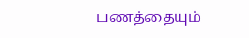பணத்தையும்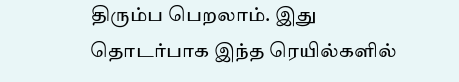திரும்ப பெறலாம். இது தொடர்பாக இந்த ரெயில்களில்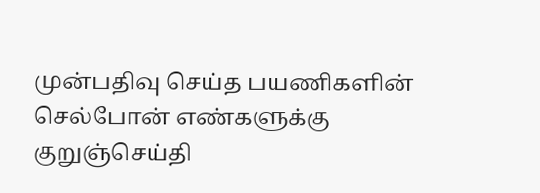முன்பதிவு செய்த பயணிகளின் செல்போன் எண்களுக்கு குறுஞ்செய்தி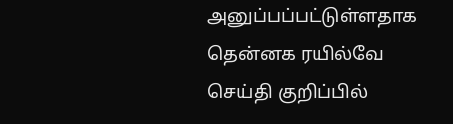அனுப்பப்பட்டுள்ளதாக தென்னக ரயில்வே செய்தி குறிப்பில்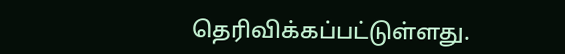தெரிவிக்கப்பட்டுள்ளது.